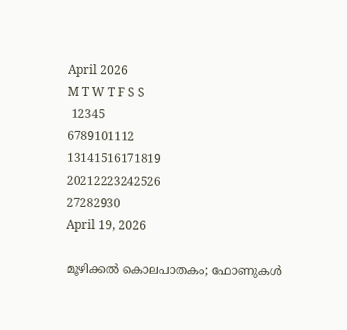April 2026
M T W T F S S
 12345
6789101112
13141516171819
20212223242526
27282930
April 19, 2026

മൂഴിക്കൽ കൊലപാതകം; ഫോണുകൾ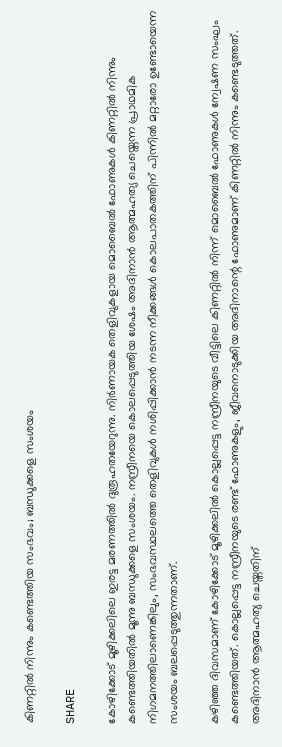കിണറ്റിൽ നിന്നും കണ്ടെത്തിയ സംഭവം; ബന്ധുക്കളെ സംശയം

SHARE

കോഴിക്കോട് മൂഴിക്കലിലെ ഇരട്ട മരണത്തിൽ ദുരൂഹതയേറുന്നു. നിർണായക തെളിവുകളായ മൊബൈൽ ഫോണുകൾ കിണറ്റിൽ നിന്നും കണ്ടെത്തിയതിൽ മൂന്നു ബന്ധുക്കളെ സംശയം. നസ്രീനയെ കൊലപ്പെടുത്തിയ ശേഷം അദിനാൻ ആത്മഹത്യ ചെയ്തെന്ന പ്രാഥമിക നിഗമനത്തിലാണെങ്കിലും, സംഭവസ്ഥലത്തെ തെളിവുകൾ നശിപ്പിക്കാൻ നടന്ന നീക്കങ്ങൾ കൊലപാതകത്തിന് പിന്നിൽ മറ്റാരോ ഉണ്ടോയെന്ന സംശയം ബലപ്പെടുത്തുന്നതാണ്.

കഴിഞ്ഞ ദിവസമാണ് കോഴിക്കോട് മൂഴിക്കലിൽ കൊല്ലപ്പെട്ട നസ്രീനയുടെ വീട്ടിലെ കിണറ്റിൽ നിന്ന് മൊബൈൽ ഫോണുകൾ ന്വേഷണ സംഘം കണ്ടെത്തിയത്. കൊല്ലപ്പെട്ട നസ്രീനയുടെ രണ്ട് ഫോണുകളും, ജീവനൊടുക്കിയ അദിനാന്റെ ഫോണുമാണ് കിണറ്റിൽ നിന്നും കണ്ടെടുത്തത്. അദിനാൻ ആത്മഹത്യ ചെയ്തതിന്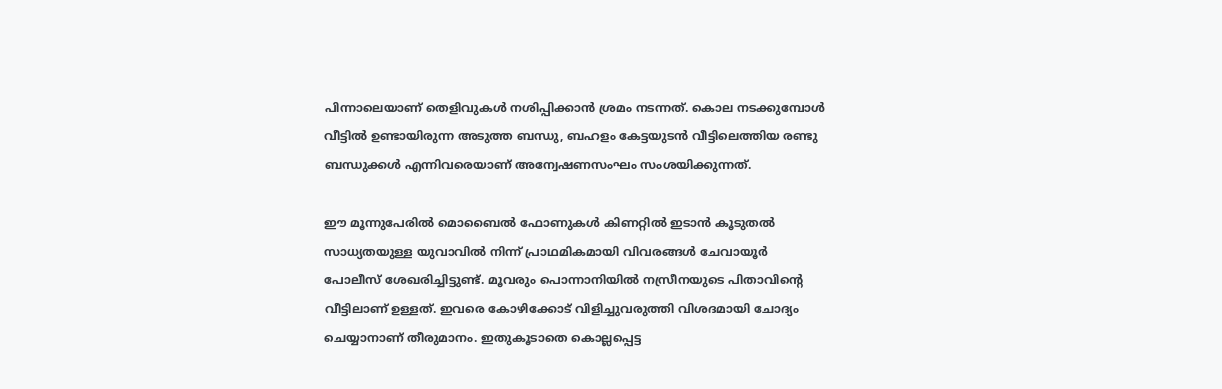പിന്നാലെയാണ് തെളിവുകൾ നശിപ്പിക്കാൻ ശ്രമം നടന്നത്. കൊല നടക്കുമ്പോൾ വീട്ടിൽ ഉണ്ടായിരുന്ന അടുത്ത ബന്ധു, ബഹളം കേട്ടയുടൻ വീട്ടിലെത്തിയ രണ്ടു ബന്ധുക്കൾ എന്നിവരെയാണ് അന്വേഷണസംഘം സംശയിക്കുന്നത്.

ഈ മൂന്നുപേരിൽ മൊബൈൽ ഫോണുകൾ കിണറ്റിൽ ഇടാൻ കൂടുതൽ സാധ്യതയുള്ള യുവാവിൽ നിന്ന് പ്രാഥമികമായി വിവരങ്ങൾ ചേവായൂർ പോലീസ് ശേഖരിച്ചിട്ടുണ്ട്. മൂവരും പൊന്നാനിയിൽ നസ്രീനയുടെ പിതാവിന്റെ വീട്ടിലാണ് ഉള്ളത്. ഇവരെ കോഴിക്കോട് വിളിച്ചുവരുത്തി വിശദമായി ചോദ്യം ചെയ്യാനാണ് തീരുമാനം. ഇതുകൂടാതെ കൊല്ലപ്പെട്ട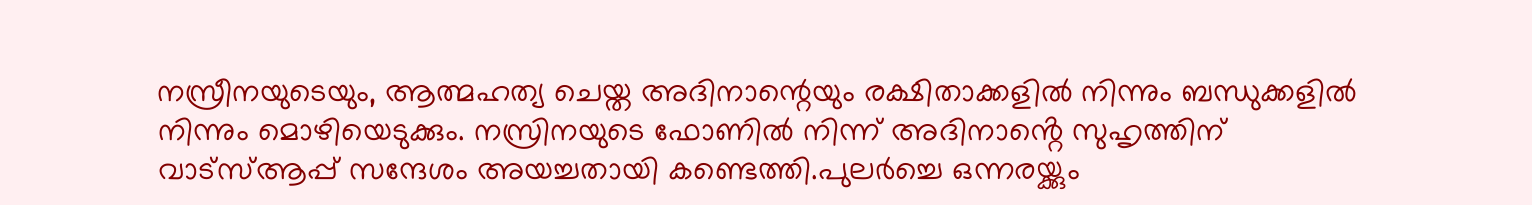നസ്രീനയുടെയും, ആത്മഹത്യ ചെയ്ത അദിനാന്റെയും രക്ഷിതാക്കളിൽ നിന്നും ബന്ധുക്കളിൽ നിന്നും മൊഴിയെടുക്കും. നസ്രിനയുടെ ഫോണിൽ നിന്ന് അദിനാൻ്റെ സുഹൃത്തിന് വാട്സ്ആപ്പ് സന്ദേശം അയച്ചതായി കണ്ടെത്തി.പുലർച്ചെ ഒന്നരയ്ക്കും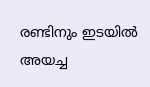രണ്ടിനും ഇടയിൽ അയച്ച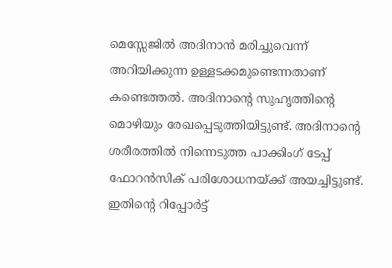മെസ്സേജിൽ അദിനാൻ മരിച്ചുവെന്ന് അറിയിക്കുന്ന ഉള്ളടക്കമുണ്ടെന്നതാണ് കണ്ടെത്തൽ. അദിനാൻ്റെ സുഹൃത്തിൻ്റെ മൊഴിയും രേഖപ്പെടുത്തിയിട്ടുണ്ട്. അദിനാന്റെ ശരീരത്തിൽ നിന്നെടുത്ത പാക്കിംഗ് ടേപ്പ് ഫോറൻസിക് പരിശോധനയ്ക്ക് അയച്ചിട്ടുണ്ട്. ഇതിന്റെ റിപ്പോർട്ട്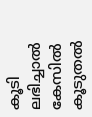കൂടി ലഭിച്ചാൽ കേസിൽ കൂടുതൽ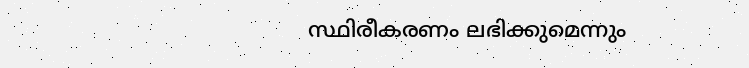സ്ഥിരീകരണം ലഭിക്കുമെന്നും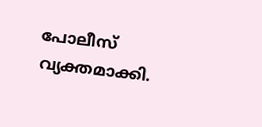പോലീസ് വ്യക്തമാക്കി.